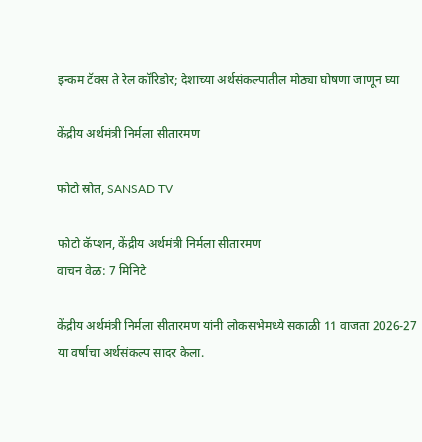इन्कम टॅक्स ते रेल कॉरिडोर; देशाच्या अर्थसंकल्पातील मोठ्या घोषणा जाणून घ्या

केंद्रीय अर्थमंत्री निर्मला सीतारमण

फोटो स्रोत, SANSAD TV

फोटो कॅप्शन, केंद्रीय अर्थमंत्री निर्मला सीतारमण
वाचन वेळ: 7 मिनिटे

केंद्रीय अर्थमंत्री निर्मला सीतारमण यांनी लोकसभेमध्ये सकाळी 11 वाजता 2026-27 या वर्षाचा अर्थसंकल्प सादर केला.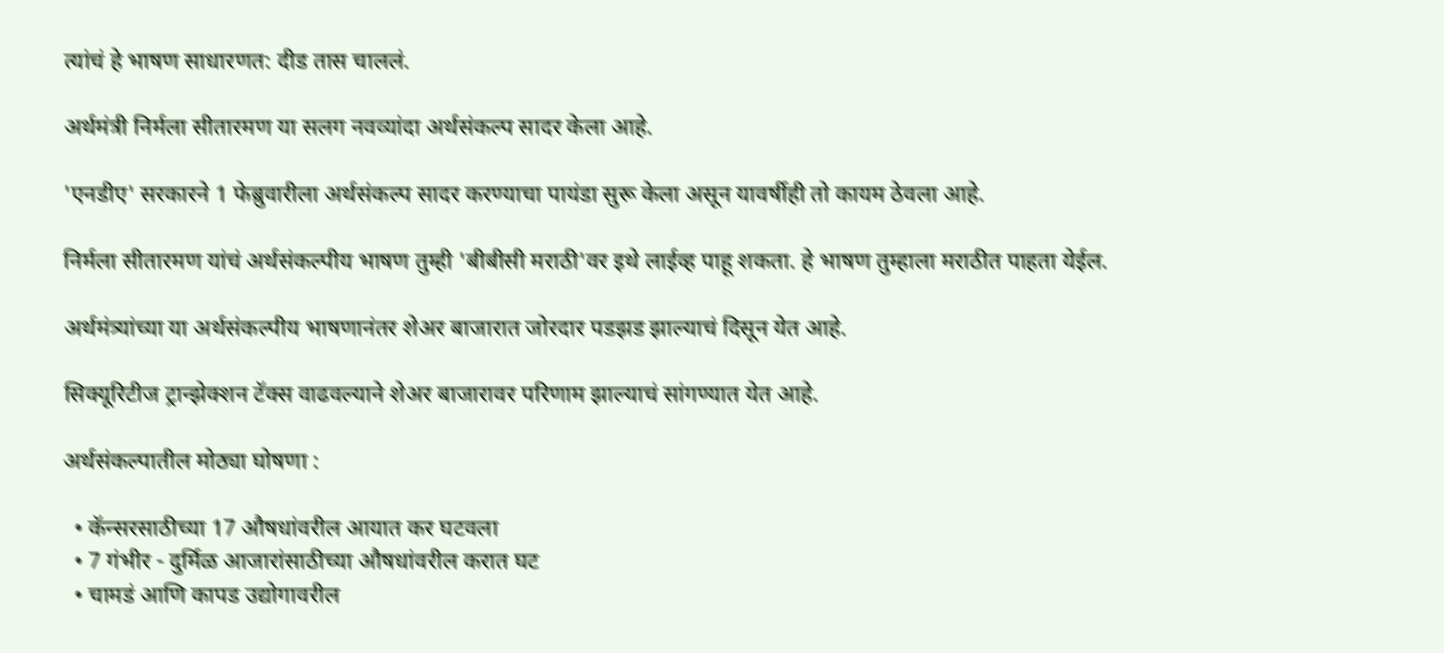त्यांचं हे भाषण साधारणत: दीड तास चाललं.

अर्थमंत्री निर्मला सीतारमण या सलग नवव्यांदा अर्थसंकल्प सादर केला आहे.

'एनडीए' सरकारने 1 फेब्रुवारीला अर्थसंकल्प सादर करण्याचा पायंडा सुरू केला असून यावर्षीही तो कायम ठेवला आहे.

निर्मला सीतारमण यांचं अर्थसंकल्पीय भाषण तुम्ही 'बीबीसी मराठी'वर इथे लाईव्ह पाहू शकता. हे भाषण तुम्हाला मराठीत पाहता येईल.

अर्थमंत्र्यांच्या या अर्थसंकल्पीय भाषणानंतर शेअर बाजारात जोरदार पडझड झाल्याचं दिसून येत आहे.

सिक्यूरिटीज ट्रान्झेक्शन टॅक्स वाढवल्याने शेअर बाजारावर परिणाम झाल्याचं सांगण्यात येत आहे.

अर्थसंकल्पातील मोठ्या घोषणा :

  • कॅन्सरसाठीच्या 17 औषधांवरील आयात कर घटवला
  • 7 गंभीर - दुर्मिळ आजारांसाठीच्या औषधांवरील करात घट
  • चामडं आणि कापड उद्योगावरील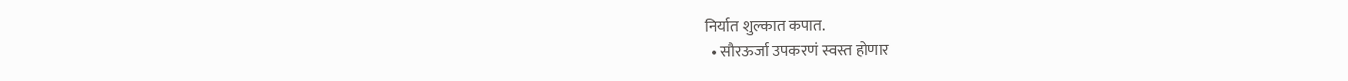निर्यात शुल्कात कपात.
  • सौरऊर्जा उपकरणं स्वस्त होणार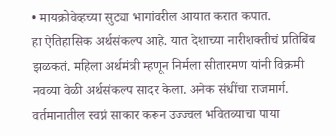• मायक्रोवेव्हच्या सुट्या भागांवरील आयात करात कपात.
हा ऐतिहासिक अर्थसंकल्प आहे. यात देशाच्या नारीशक्तीचं प्रतिबिंब झळकतं. महिला अर्थमंत्री म्हणून निर्मला सीतारमण यांनी विक्रमी नवव्या वेळी अर्थसंकल्प सादर केला. अनेक संधींचा राजमार्ग. वर्तमानातील स्वप्नं साकार करून उज्ज्वल भवितव्याचा पाया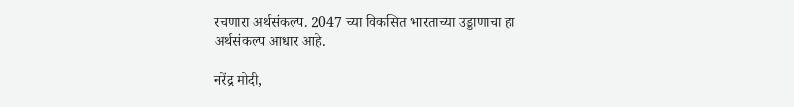रचणारा अर्थसंकल्प. 2047 च्या विकसित भारताच्या उड्डाणाचा हा अर्थसंकल्प आधार आहे.

नरेंद्र मोदी,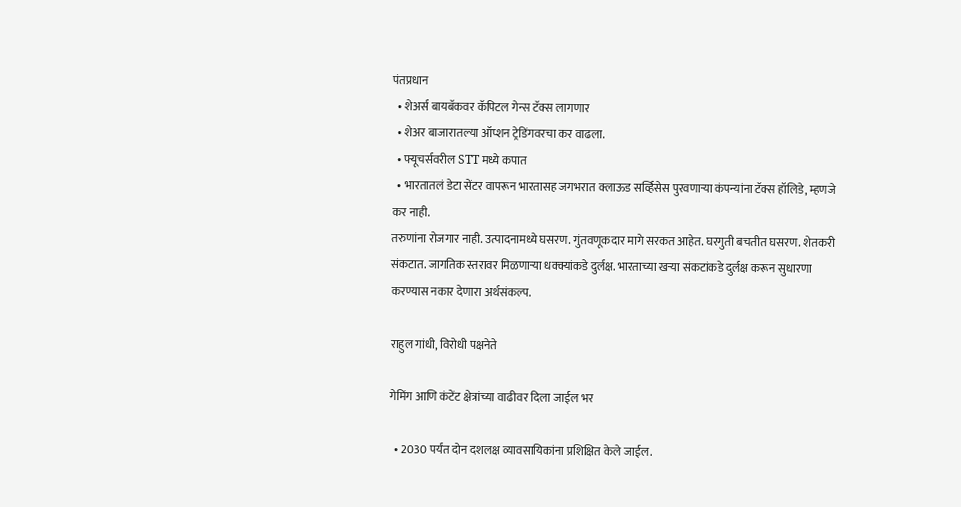पंतप्रधान
  • शेअर्स बायबॅकवर कॅपिटल गेन्स टॅक्स लागणार
  • शेअर बाजारातल्या ऑप्शन ट्रेडिंगवरचा कर वाढला.
  • फ्यूचर्सवरील STT मध्ये कपात
  • भारतातलं डेटा सेंटर वापरून भारतासह जगभरात क्लाऊड सर्व्हिसेस पुरवणाऱ्या कंपन्यांना टॅक्स हॉलिडे, म्हणजे कर नाही.
तरुणांना रोजगार नाही. उत्पादनामध्ये घसरण. गुंतवणूकदार मागे सरकत आहेत. घरगुती बचतीत घसरण. शेतकरी संकटात. जागतिक स्तरावर मिळणाऱ्या धक्क्यांकडे दुर्लक्ष. भारताच्या खऱ्या संकटांकडे दुर्लक्ष करून सुधारणा करण्यास नकार देणारा अर्थसंकल्प.

राहुल गांधी, विरोधी पक्षनेते

गेमिंग आणि कंटेंट क्षेत्रांच्या वाढीवर दिला जाईल भर

  • 2030 पर्यंत दोन दशलक्ष व्यावसायिकांना प्रशिक्षित केले जाईल.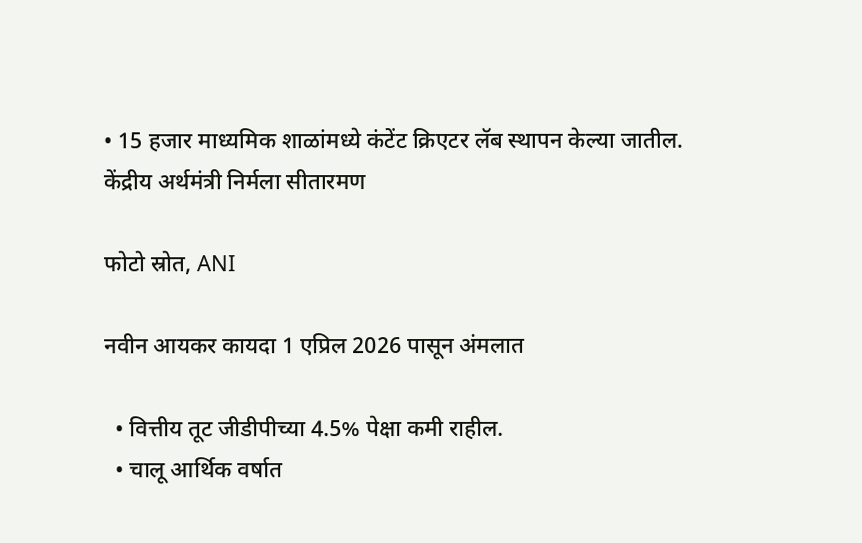• 15 हजार माध्यमिक शाळांमध्ये कंटेंट क्रिएटर लॅब स्थापन केल्या जातील.
केंद्रीय अर्थमंत्री निर्मला सीतारमण

फोटो स्रोत, ANI

नवीन आयकर कायदा 1 एप्रिल 2026 पासून अंमलात

  • वित्तीय तूट जीडीपीच्या 4.5% पेक्षा कमी राहील.
  • चालू आर्थिक वर्षात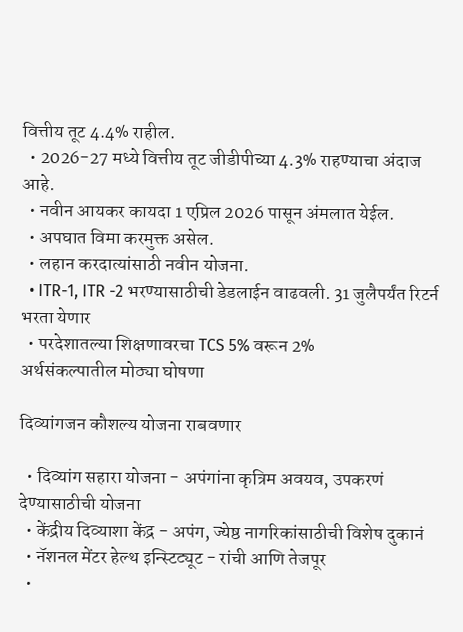वित्तीय तूट 4.4% राहील.
  • 2026-27 मध्ये वित्तीय तूट जीडीपीच्या 4.3% राहण्याचा अंदाज आहे.
  • नवीन आयकर कायदा 1 एप्रिल 2026 पासून अंमलात येईल.
  • अपघात विमा करमुक्त असेल.
  • लहान करदात्यांसाठी नवीन योजना.
  • ITR-1, ITR -2 भरण्यासाठीची डेडलाईन वाढवली. 31 जुलैपर्यंत रिटर्न भरता येणार
  • परदेशातल्या शिक्षणावरचा TCS 5% वरून 2%
अर्थसंकल्पातील मोठ्या घोषणा

दिव्यांगजन कौशल्य योजना राबवणार

  • दिव्यांग सहारा योजना - अपंगांना कृत्रिम अवयव, उपकरणं देण्यासाठीची योजना
  • केंद्रीय दिव्याशा केंद्र - अपंग, ज्येष्ठ नागरिकांसाठीची विशेष दुकानं
  • नॅशनल मेंटर हेल्थ इन्स्टिट्यूट - रांची आणि तेजपूर
  •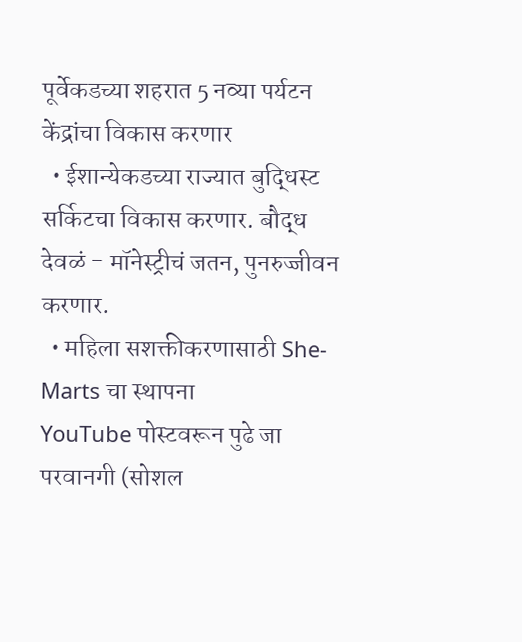पूर्वेकडच्या शहरात 5 नव्या पर्यटन केंद्रांचा विकास करणार
  • ईशान्येकडच्या राज्यात बुद्धिस्ट सर्किटचा विकास करणार. बौद्ध देवळं - मॉनेस्ट्रीचं जतन, पुनरुज्जीवन करणार.
  • महिला सशक्तीकरणासाठी She-Marts चा स्थापना
YouTube पोस्टवरून पुढे जा
परवानगी (सोशल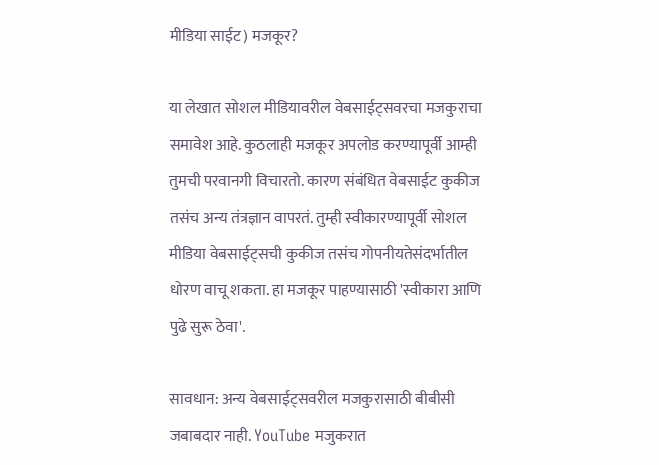मीडिया साईट) मजकूर?

या लेखात सोशल मीडियावरील वेबसाईट्सवरचा मजकुराचा समावेश आहे. कुठलाही मजकूर अपलोड करण्यापूर्वी आम्ही तुमची परवानगी विचारतो. कारण संबंधित वेबसाईट कुकीज तसंच अन्य तंत्रज्ञान वापरतं. तुम्ही स्वीकारण्यापूर्वी सोशल मीडिया वेबसाईट्सची कुकीज तसंच गोपनीयतेसंदर्भातील धोरण वाचू शकता. हा मजकूर पाहण्यासाठी 'स्वीकारा आणि पुढे सुरू ठेवा'.

सावधान: अन्य वेबसाईट्सवरील मजकुरासाठी बीबीसी जबाबदार नाही. YouTube मजुकरात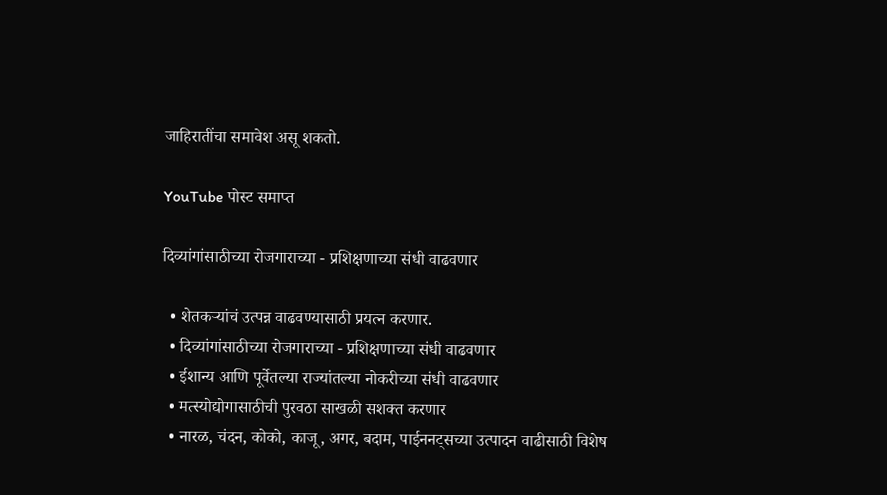जाहिरातींचा समावेश असू शकतो.

YouTube पोस्ट समाप्त

दिव्यांगांसाठीच्या रोजगाराच्या - प्रशिक्षणाच्या संधी वाढवणार

  • शेतकऱ्यांचं उत्पन्न वाढवण्यासाठी प्रयत्न करणार.
  • दिव्यांगांसाठीच्या रोजगाराच्या - प्रशिक्षणाच्या संधी वाढवणार
  • ईशान्य आणि पूर्वेतल्या राज्यांतल्या नोकरीच्या संधी वाढवणार
  • मत्स्योद्योगासाठीची पुरवठा साखळी सशक्त करणार
  • नारळ, चंदन, कोको, काजू, अगर, बदाम, पाईननट्सच्या उत्पादन वाढीसाठी विशेष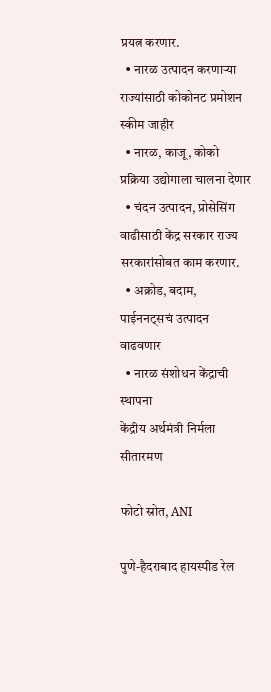प्रयत्न करणार.
  • नारळ उत्पादन करणाऱ्या राज्यांसाठी कोकोनट प्रमोशन स्कीम जाहीर
  • नारळ, काजू, कोको प्रक्रिया उद्योगाला चालना देणार
  • चंदन उत्पादन, प्रोसेसिंग वाढीसाठी केंद्र सरकार राज्य सरकारांसोबत काम करणार.
  • अक्रोड, बदाम, पाईननट्सचं उत्पादन वाढवणार
  • नारळ संशोधन केंद्राची स्थापना
केंद्रीय अर्थमंत्री निर्मला सीतारमण

फोटो स्रोत, ANI

पुणे-हैदराबाद हायस्पीड रेल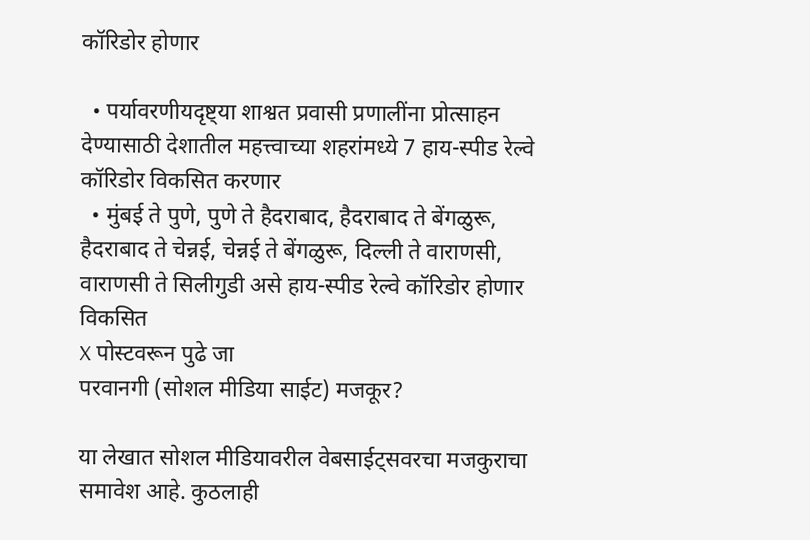कॉरिडोर होणार

  • पर्यावरणीयदृष्ट्या शाश्वत प्रवासी प्रणालींना प्रोत्साहन देण्यासाठी देशातील महत्त्वाच्या शहरांमध्ये 7 हाय-स्पीड रेल्वे कॉरिडोर विकसित करणार
  • मुंबई ते पुणे, पुणे ते हैदराबाद, हैदराबाद ते बेंगळुरू, हैदराबाद ते चेन्नई, चेन्नई ते बेंगळुरू, दिल्ली ते वाराणसी, वाराणसी ते सिलीगुडी असे हाय-स्पीड रेल्वे कॉरिडोर होणार विकसित
X पोस्टवरून पुढे जा
परवानगी (सोशल मीडिया साईट) मजकूर?

या लेखात सोशल मीडियावरील वेबसाईट्सवरचा मजकुराचा समावेश आहे. कुठलाही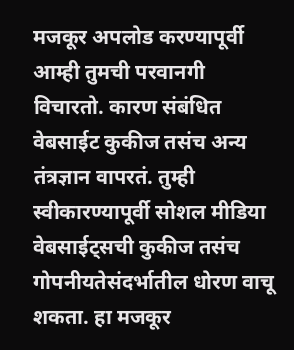मजकूर अपलोड करण्यापूर्वी आम्ही तुमची परवानगी विचारतो. कारण संबंधित वेबसाईट कुकीज तसंच अन्य तंत्रज्ञान वापरतं. तुम्ही स्वीकारण्यापूर्वी सोशल मीडिया वेबसाईट्सची कुकीज तसंच गोपनीयतेसंदर्भातील धोरण वाचू शकता. हा मजकूर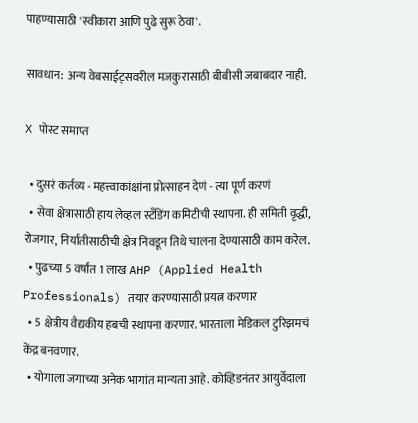पाहण्यासाठी 'स्वीकारा आणि पुढे सुरू ठेवा'.

सावधान: अन्य वेबसाईट्सवरील मजकुरासाठी बीबीसी जबाबदार नाही.

X पोस्ट समाप्त

  • दुसरं कर्तव्य - महत्त्वाकांक्षांना प्रोत्साहन देणं - त्या पूर्ण करणं
  • सेवा क्षेत्रासाठी हाय लेव्हल स्टँडिंग कमिटीची स्थापना. ही समिती वृद्धी, रोजगार, निर्यातीसाठीची क्षेत्र निवडून तिथे चालना देण्यासाठी काम करेल.
  • पुढच्या 5 वर्षांत 1 लाख AHP (Applied Health Professionals) तयार करण्यासाठी प्रयत्न करणार
  • 5 क्षेत्रीय वैद्यकीय हबची स्थापना करणार. भारताला मेडिकल टुरिझमचं केंद्र बनवणार.
  • योगाला जगाच्या अनेक भागांत मान्यता आहे. कोव्हिडनंतर आयुर्वेदाला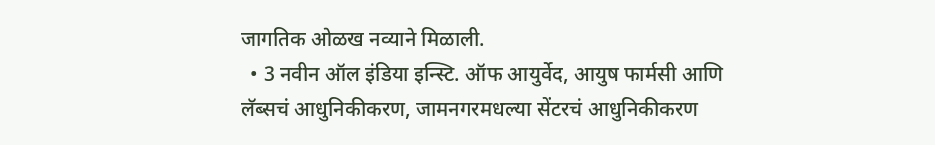जागतिक ओळख नव्याने मिळाली.
  • 3 नवीन ऑल इंडिया इन्स्टि. ऑफ आयुर्वेद, आयुष फार्मसी आणि लॅब्सचं आधुनिकीकरण, जामनगरमधल्या सेंटरचं आधुनिकीकरण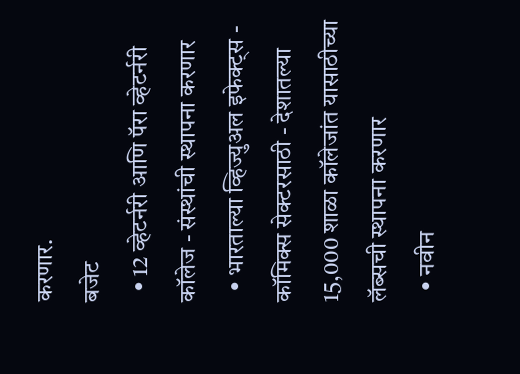करणार.
बजेट
  • 12 व्हेटर्नरी आणि पॅरा व्हेटर्नरी कॉलेज - संस्थांची स्थापना करणार
  • भारताल्या व्हिज्युअल इफेक्ट्स - कॉमिक्स सेक्टरसाठी - देशातल्या 15,000 शाळा कॉलेजांत यासाठीच्या लॅब्सची स्थापना करणार
  • नवीन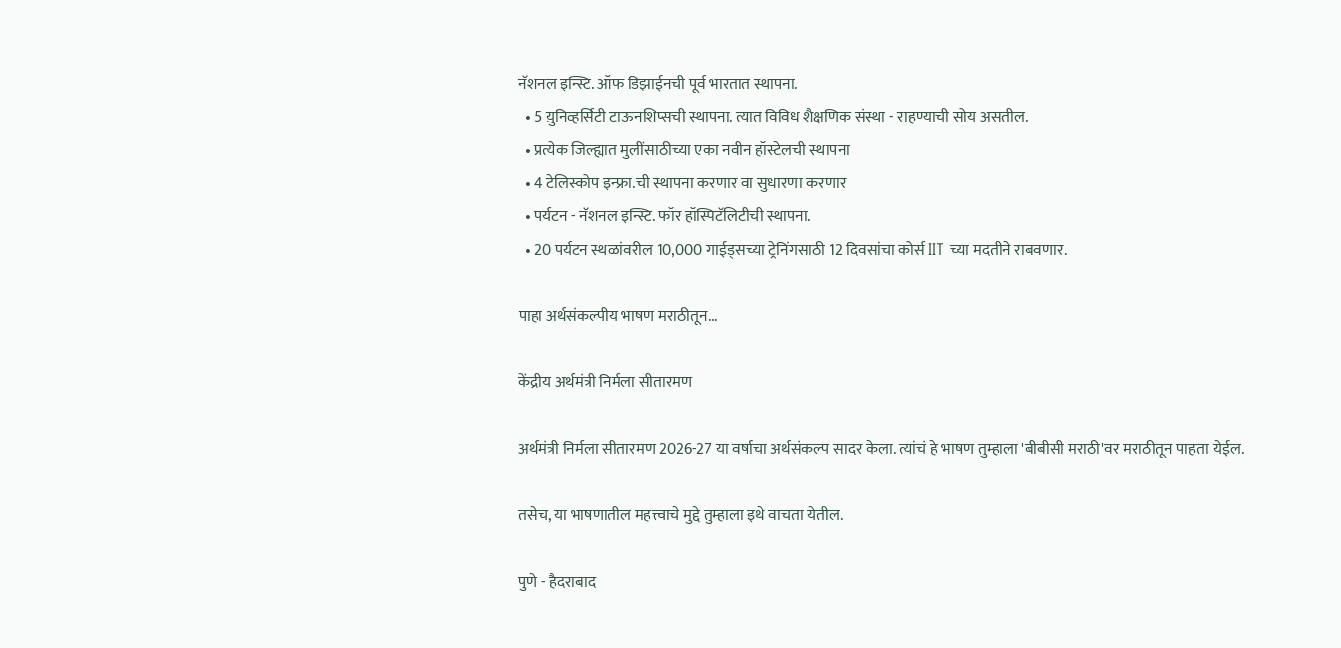नॅशनल इन्स्टि. ऑफ डिझाईनची पूर्व भारतात स्थापना.
  • 5 य़ुनिव्हर्सिटी टाऊनशिप्सची स्थापना. त्यात विविध शैक्षणिक संस्था - राहण्याची सोय असतील.
  • प्रत्येक जिल्ह्यात मुलींसाठीच्या एका नवीन हॉस्टेलची स्थापना
  • 4 टेलिस्कोप इन्फ्रा.ची स्थापना करणार वा सुधारणा करणार
  • पर्यटन - नॅशनल इन्स्टि. फॉर हॉस्पिटॅलिटीची स्थापना.
  • 20 पर्यटन स्थळांवरील 10,000 गाईड्सच्या ट्रेनिंगसाठी 12 दिवसांचा कोर्स IIT च्या मदतीने राबवणार.

पाहा अर्थसंकल्पीय भाषण मराठीतून...

केंद्रीय अर्थमंत्री निर्मला सीतारमण

अर्थमंत्री निर्मला सीतारमण 2026-27 या वर्षाचा अर्थसंकल्प सादर केला. त्यांचं हे भाषण तुम्हाला 'बीबीसी मराठी'वर मराठीतून पाहता येईल.

तसेच, या भाषणातील महत्त्वाचे मुद्दे तुम्हाला इथे वाचता येतील.

पुणे - हैदराबाद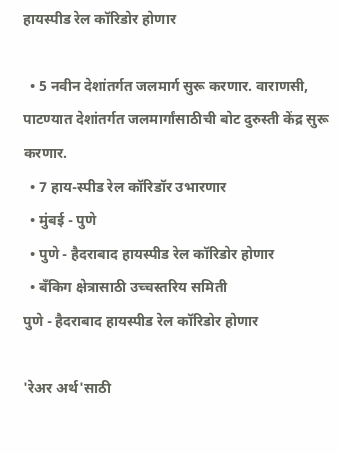हायस्पीड रेल कॉरिडोर होणार

  • 5 नवीन देशांतर्गत जलमार्ग सुरू करणार. वाराणसी, पाटण्यात देशांतर्गत जलमार्गांसाठीची बोट दुरुस्ती केंद्र सुरू करणार.
  • 7 हाय-स्पीड रेल कॉरिडॉर उभारणार
  • मुंबई - पुणे
  • पुणे - हैदराबाद हायस्पीड रेल कॉरिडोर होणार
  • बँकिग क्षेत्रासाठी उच्चस्तरिय समिती
पुणे - हैदराबाद हायस्पीड रेल कॉरिडोर होणार

'रेअर अर्थ'साठी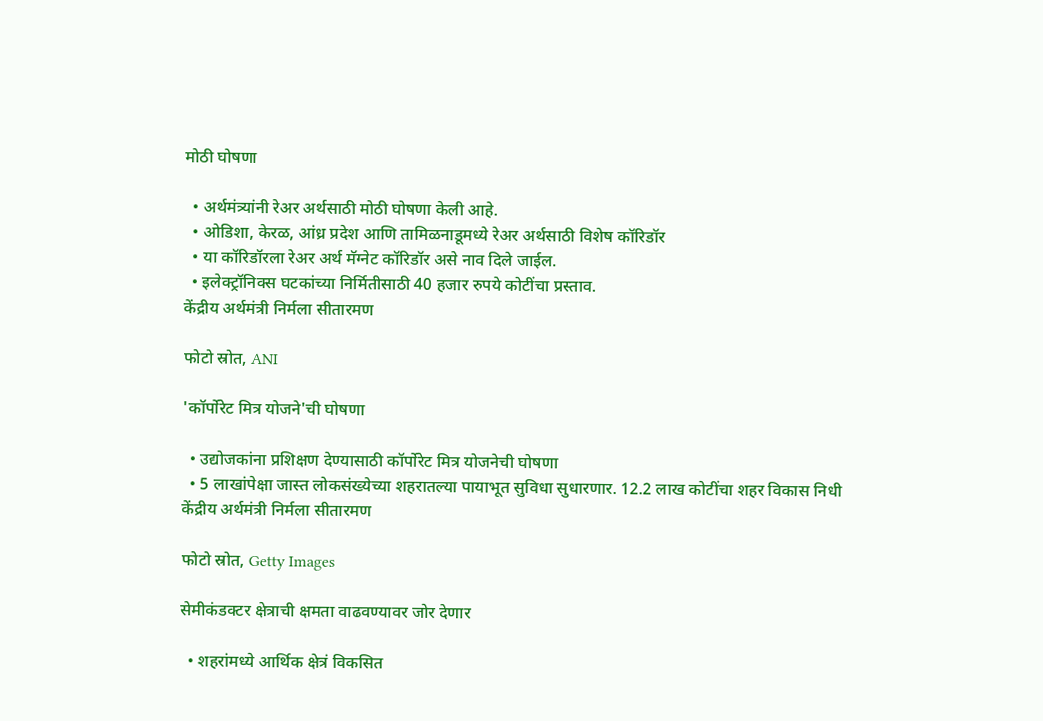मोठी घोषणा

  • अर्थमंत्र्यांनी रेअर अर्थसाठी मोठी घोषणा केली आहे.
  • ओडिशा, केरळ, आंध्र प्रदेश आणि तामिळनाडूमध्ये रेअर अर्थसाठी विशेष कॉरिडॉर
  • या कॉरिडॉरला रेअर अर्थ मॅग्नेट कॉरिडॉर असे नाव दिले जाईल.
  • इलेक्ट्रॉनिक्स घटकांच्या निर्मितीसाठी 40 हजार रुपये कोटींचा प्रस्ताव.
केंद्रीय अर्थमंत्री निर्मला सीतारमण

फोटो स्रोत, ANI

'कॉर्पोरेट मित्र योजने'ची घोषणा

  • उद्योजकांना प्रशिक्षण देण्यासाठी कॉर्पोरेट मित्र योजनेची घोषणा
  • 5 लाखांपेक्षा जास्त लोकसंख्येच्या शहरातल्या पायाभूत सुविधा सुधारणार. 12.2 लाख कोटींचा शहर विकास निधी
केंद्रीय अर्थमंत्री निर्मला सीतारमण

फोटो स्रोत, Getty Images

सेमीकंडक्टर क्षेत्राची क्षमता वाढवण्यावर जोर देणार

  • शहरांमध्ये आर्थिक क्षेत्रं विकसित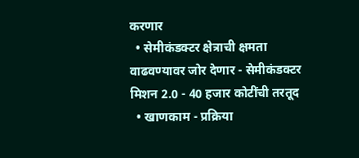करणार
  • सेमीकंडक्टर क्षेत्राची क्षमता वाढवण्यावर जोर देणार - सेमीकंडक्टर मिशन 2.0 - 40 हजार कोटींची तरतूद
  • खाणकाम - प्रक्रिया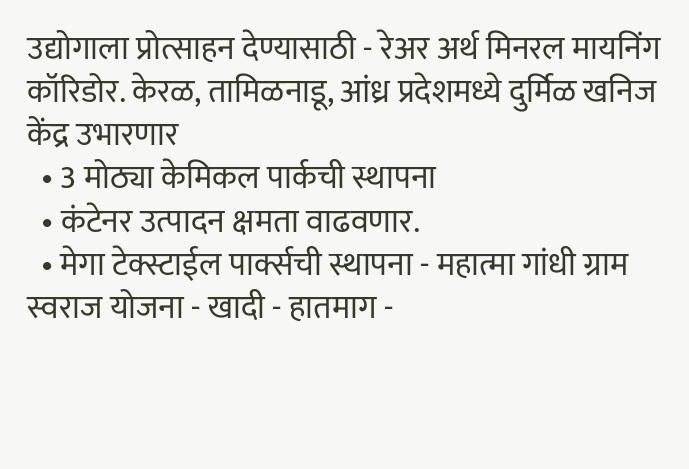उद्योगाला प्रोत्साहन देण्यासाठी - रेअर अर्थ मिनरल मायनिंग कॉरिडोर. केरळ, तामिळनाडू, आंध्र प्रदेशमध्ये दुर्मिळ खनिज केंद्र उभारणार
  • 3 मोठ्या केमिकल पार्कची स्थापना
  • कंटेनर उत्पादन क्षमता वाढवणार.
  • मेगा टेक्स्टाईल पार्क्सची स्थापना - महात्मा गांधी ग्राम स्वराज योजना - खादी - हातमाग -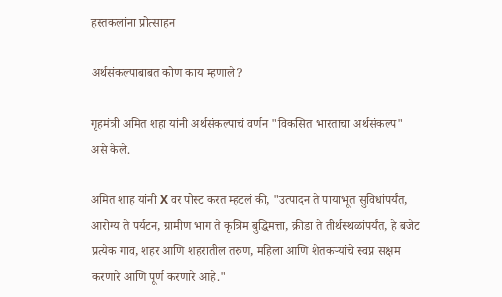हस्तकलांना प्रोत्साहन

अर्थसंकल्पाबाबत कोण काय म्हणाले?

गृहमंत्री अमित शहा यांनी अर्थसंकल्पाचं वर्णन "विकसित भारताचा अर्थसंकल्प" असे केले.

अमित शाह यांनी X वर पोस्ट करत म्हटलं की, "उत्पादन ते पायाभूत सुविधांपर्यंत, आरोग्य ते पर्यटन, ग्रामीण भाग ते कृत्रिम बुद्धिमत्ता, क्रीडा ते तीर्थस्थळांपर्यंत, हे बजेट प्रत्येक गाव, शहर आणि शहरातील तरुण, महिला आणि शेतकऱ्यांचे स्वप्न सक्षम करणारे आणि पूर्ण करणारे आहे."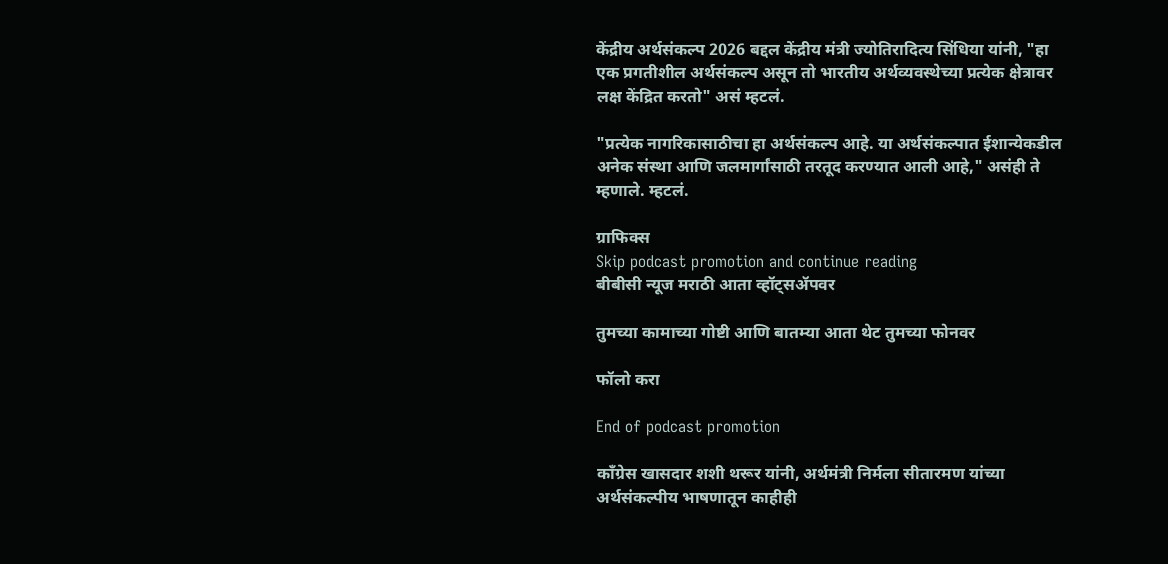केंद्रीय अर्थसंकल्प 2026 बद्दल केंद्रीय मंत्री ज्योतिरादित्य सिंधिया यांनी, "हा एक प्रगतीशील अर्थसंकल्प असून तो भारतीय अर्थव्यवस्थेच्या प्रत्येक क्षेत्रावर लक्ष केंद्रित करतो" असं म्हटलं.

"प्रत्येक नागरिकासाठीचा हा अर्थसंकल्प आहे. या अर्थसंकल्पात ईशान्येकडील अनेक संस्था आणि जलमार्गांसाठी तरतूद करण्यात आली आहे," असंही ते म्हणाले. म्हटलं.

ग्राफिक्स
Skip podcast promotion and continue reading
बीबीसी न्यूज मराठी आता व्हॉट्सॲपवर

तुमच्या कामाच्या गोष्टी आणि बातम्या आता थेट तुमच्या फोनवर

फॉलो करा

End of podcast promotion

काँग्रेस खासदार शशी थरूर यांनी, अर्थमंत्री निर्मला सीतारमण यांच्या अर्थसंकल्पीय भाषणातून काहीही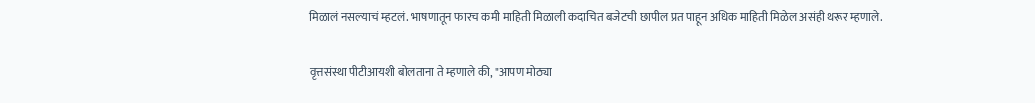मिळालं नसल्याचं म्हटलं. भाषणातून फारच कमी माहिती मिळाली कदाचित बजेटची छापील प्रत पाहून अधिक माहिती मिळेल असंही थरूर म्हणाले.

वृत्तसंस्था पीटीआयशी बोलताना ते म्हणाले की, "आपण मोठ्या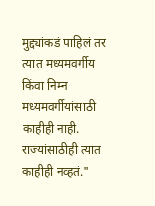मुद्द्यांकडं पाहिलं तर त्यात मध्यमवर्गीय किंवा निम्न मध्यमवर्गीयांसाठी काहीही नाही. राज्यांसाठीही त्यात काहीही नव्हतं."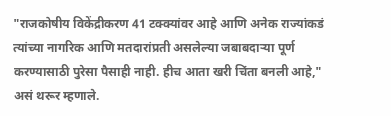"राजकोषीय विकेंद्रीकरण 41 टक्क्यांवर आहे आणि अनेक राज्यांकडं त्यांच्या नागरिक आणि मतदारांप्रती असलेल्या जबाबदाऱ्या पूर्ण करण्यासाठी पुरेसा पैसाही नाही. हीच आता खरी चिंता बनली आहे," असं थरूर म्हणाले.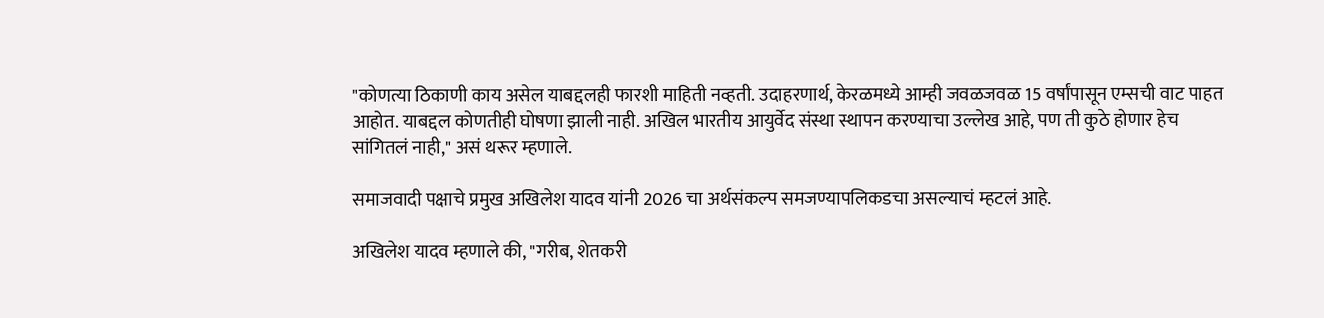"कोणत्या ठिकाणी काय असेल याबद्दलही फारशी माहिती नव्हती. उदाहरणार्थ, केरळमध्ये आम्ही जवळजवळ 15 वर्षांपासून एम्सची वाट पाहत आहोत. याबद्दल कोणतीही घोषणा झाली नाही. अखिल भारतीय आयुर्वेद संस्था स्थापन करण्याचा उल्लेख आहे, पण ती कुठे होणार हेच सांगितलं नाही," असं थरूर म्हणाले.

समाजवादी पक्षाचे प्रमुख अखिलेश यादव यांनी 2026 चा अर्थसंकल्प समजण्यापलिकडचा असल्याचं म्हटलं आहे.

अखिलेश यादव म्हणाले की, "गरीब, शेतकरी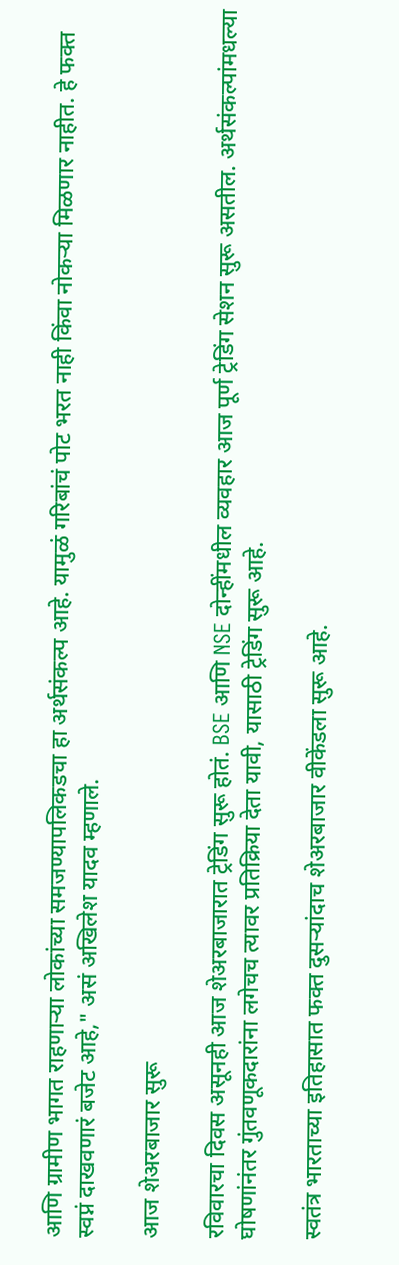आणि ग्रामीण भागत राहणाऱ्या लोकांच्या समजण्यापलिकडचा हा अर्थसंकल्प आहे. यामुळं गरिबांचं पोट भरत नाही किंवा नोकऱ्या मिळणार नाहीत. हे फक्त स्वप्नं दाखवणारं बजेट आहे," असं अखिलेश यादव म्हणाले.

आज शेअरबाजार सुरू

रविवारचा दिवस असूनही आज शेअरबाजारात ट्रेडिंग सुरू होतं. BSE आणि NSE दोन्हींमधील व्यवहार आज पूर्ण ट्रेडिंग सेशन सुरू असतील. अर्थसंकल्पांमधल्या घोषणांनंतर गुंतवणूकदारांना लगेचच त्यावर प्रतिक्रिया देता यावी, यासाठी ट्रेडिंग सुरू आहे.

स्वतंत्र भारताच्या इतिहासात फक्त दुसऱ्यांदाच शेअरबाजार वीकेंडला सुरू आहे.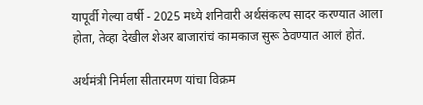यापूर्वी गेल्या वर्षी - 2025 मध्ये शनिवारी अर्थसंकल्प सादर करण्यात आला होता, तेव्हा देखील शेअर बाजारांचं कामकाज सुरू ठेवण्यात आलं होतं.

अर्थमंत्री निर्मला सीतारमण यांचा विक्रम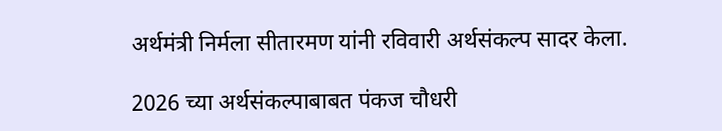अर्थमंत्री निर्मला सीतारमण यांनी रविवारी अर्थसंकल्प सादर केला.

2026 च्या अर्थसंकल्पाबाबत पंकज चौधरी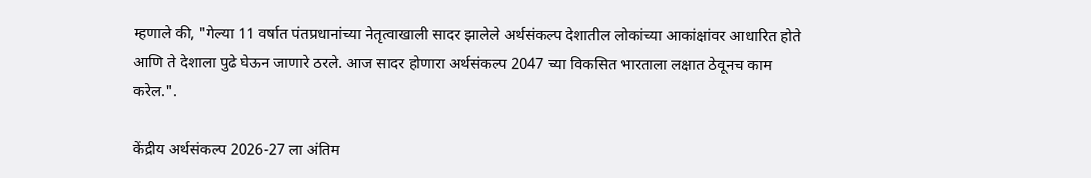म्हणाले की, "गेल्या 11 वर्षात पंतप्रधानांच्या नेतृत्वाखाली सादर झालेले अर्थसंकल्प देशातील लोकांच्या आकांक्षांवर आधारित होते आणि ते देशाला पुढे घेऊन जाणारे ठरले. आज सादर होणारा अर्थसंकल्प 2047 च्या विकसित भारताला लक्षात ठेवूनच काम करेल.".

केंद्रीय अर्थसंकल्प 2026-27 ला अंतिम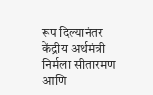रूप दिल्यानंतर केंद्रीय अर्थमंत्री निर्मला सीतारमण आणि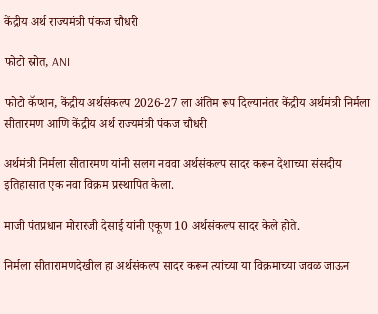केंद्रीय अर्थ राज्यमंत्री पंकज चौधरी

फोटो स्रोत, ANI

फोटो कॅप्शन, केंद्रीय अर्थसंकल्प 2026-27 ला अंतिम रूप दिल्यानंतर केंद्रीय अर्थमंत्री निर्मला सीतारमण आणि केंद्रीय अर्थ राज्यमंत्री पंकज चौधरी

अर्थमंत्री निर्मला सीतारमण यांनी सलग नववा अर्थसंकल्प सादर करून देशाच्या संसदीय इतिहासात एक नवा विक्रम प्रस्थापित केला.

माजी पंतप्रधान मोरारजी देसाई यांनी एकूण 10 अर्थसंकल्प सादर केले होते.

निर्मला सीतारामणदेखील हा अर्थसंकल्प सादर करून त्यांच्या या विक्रमाच्या जवळ जाऊन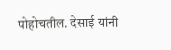पोहोचतील. देसाई यांनी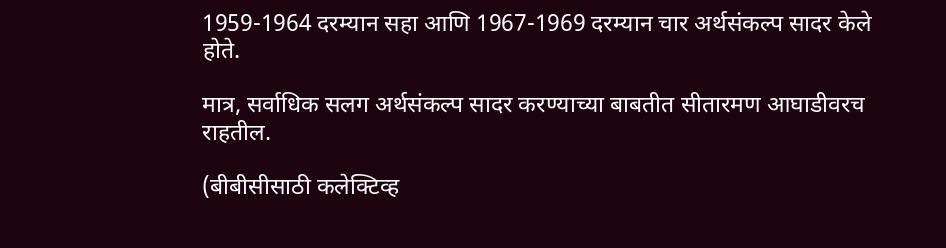1959-1964 दरम्यान सहा आणि 1967-1969 दरम्यान चार अर्थसंकल्प सादर केले होते.

मात्र, सर्वाधिक सलग अर्थसंकल्प सादर करण्याच्या बाबतीत सीतारमण आघाडीवरच राहतील.

(बीबीसीसाठी कलेक्टिव्ह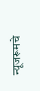न्यूजरूमचे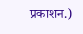प्रकाशन.)